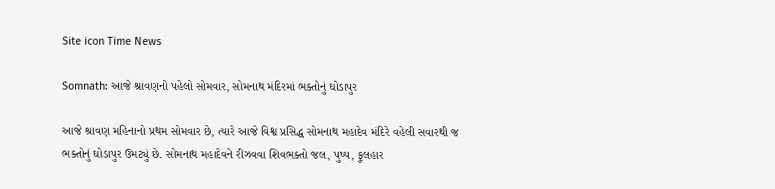Site icon Time News

Somnath: આજે શ્રાવણનો પહેલો સોમવાર, સોમનાથ મંદિરમાં ભક્તોનું ઘોડાપુર

આજે શ્રાવણ મહિનાનો પ્રથમ સોમવાર છે, ત્યારે આજે વિશ્વ પ્રસિદ્ધ સોમનાથ મહાદેવ મંદિરે વહેલી સવારથી જ ભક્તોનું ઘોડાપુર ઉમટ્યું છે. સોમનાથ મહાદેવને રીઝવવા શિવભક્તો જલ, પુષ્પ, ફુલહાર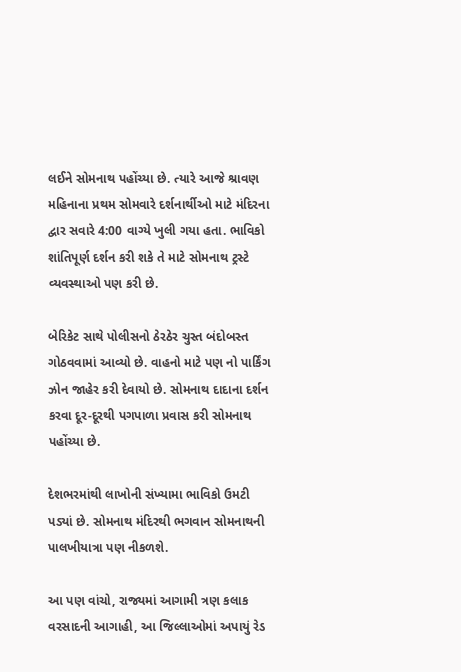લઈને સોમનાથ પહોંચ્યા છે. ત્યારે આજે શ્રાવણ મહિનાના પ્રથમ સોમવારે દર્શનાર્થીઓ માટે મંદિરના દ્વાર સવારે 4:00 વાગ્યે ખુલી ગયા હતા. ભાવિકો શાંતિપૂર્ણ દર્શન કરી શકે તે માટે સોમનાથ ટ્રસ્ટે વ્યવસ્થાઓ પણ કરી છે.

બેરિકેટ સાથે પોલીસનો ઠેરઠેર ચુસ્ત બંદોબસ્ત ગોઠવવામાં આવ્યો છે. વાહનો માટે પણ નો પાર્કિંગ ઝોન જાહેર કરી દેવાયો છે. સોમનાથ દાદાના દર્શન કરવા દૂર-દૂરથી પગપાળા પ્રવાસ કરી સોમનાથ પહોંચ્યા છે.

દેશભરમાંથી લાખોની સંખ્યામા ભાવિકો ઉમટી પડ્યાં છે. સોમનાથ મંદિરથી ભગવાન સોમનાથની પાલખીયાત્રા પણ નીકળશે.

આ પણ વાંચો, રાજ્યમાં આગામી ત્રણ કલાક વરસાદની આગાહી, આ જિલ્લાઓમાં અપાયું રેડ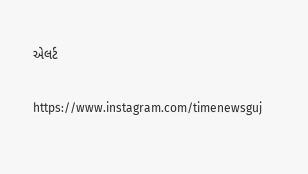એલર્ટ

https://www.instagram.com/timenewsguj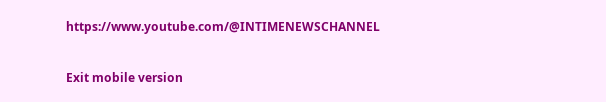https://www.youtube.com/@INTIMENEWSCHANNEL

Exit mobile version